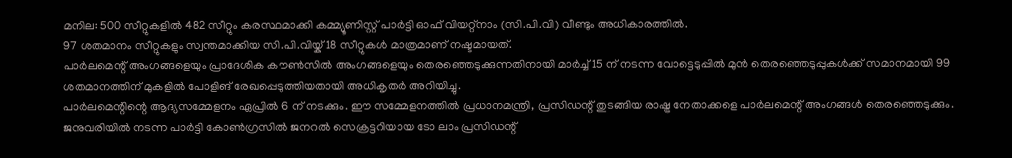മനില: 500 സീറ്റുകളിൽ 482 സീറ്റും കരസ്ഥമാക്കി കമ്മ്യൂണിസ്റ്റ് പാർട്ടി ഓഫ് വിയറ്റ്നാം (സി.പി.വി) വീണ്ടും അധികാരത്തിൽ.
97 ശതമാനം സീറ്റുകളും സ്വന്തമാക്കിയ സി.പി.വിയ്ക് 18 സീറ്റുകൾ മാത്രമാണ് നഷ്ടമായത്.
പാർലമെന്റ് അംഗങ്ങളെയും പ്രാദേശിക കൗൺസിൽ അംഗങ്ങളെയും തെരഞ്ഞെടുക്കുന്നതിനായി മാർച്ച്15 ന് നടന്ന വോട്ടെടുപ്പിൽ മുൻ തെരഞ്ഞെടുപ്പുകൾക്ക് സമാനമായി 99 ശതമാനത്തിന് മുകളിൽ പോളിങ് രേഖപ്പെടുത്തിയതായി അധികൃതർ അറിയിച്ചു.
പാർലമെന്റിന്റെ ആദ്യസമ്മേളനം ഏപ്രിൽ 6 ന് നടക്കും. ഈ സമ്മേളനത്തിൽ പ്രധാനമന്ത്രി, പ്രസിഡന്റ് തുടങ്ങിയ രാഷ്ട്ര നേതാക്കളെ പാർലമെന്റ് അംഗങ്ങൾ തെരഞ്ഞെടുക്കും.
ജനുവരിയിൽ നടന്ന പാർട്ടി കോൺഗ്രസിൽ ജനറൽ സെക്രട്ടറിയായ ടോ ലാം പ്രസിഡന്റ്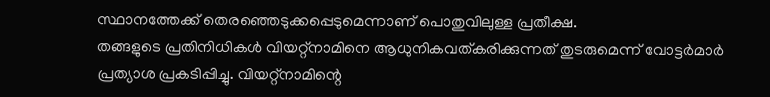സ്ഥാനത്തേക്ക് തെരഞ്ഞെടുക്കപ്പെടുമെന്നാണ് പൊതുവിലുള്ള പ്രതീക്ഷ.
തങ്ങളുടെ പ്രതിനിധികൾ വിയറ്റ്നാമിനെ ആധുനികവത്കരിക്കുന്നത് തുടരുമെന്ന് വോട്ടർമാർ പ്രത്യാശ പ്രകടിപ്പിച്ചു. വിയറ്റ്നാമിന്റെ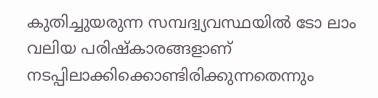കുതിച്ചുയരുന്ന സമ്പദ്വ്യവസ്ഥയിൽ ടോ ലാം വലിയ പരിഷ്കാരങ്ങളാണ് നടപ്പിലാക്കിക്കൊണ്ടിരിക്കുന്നതെന്നും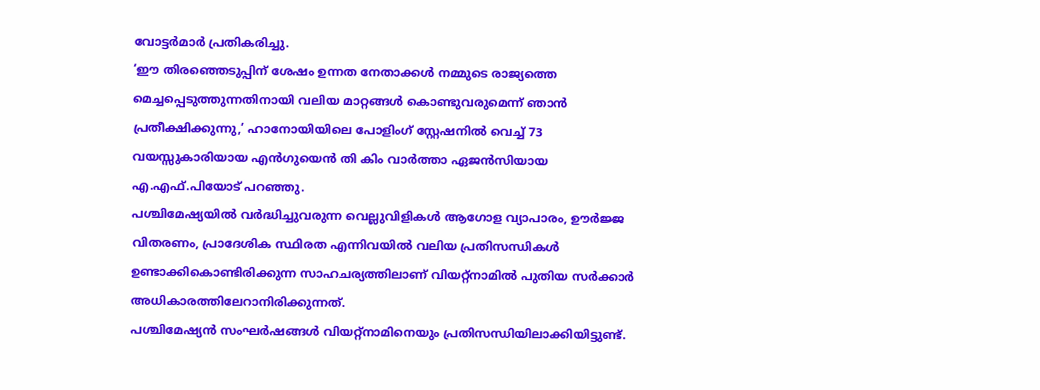വോട്ടർമാർ പ്രതികരിച്ചു.
‘ഈ തിരഞ്ഞെടുപ്പിന് ശേഷം ഉന്നത നേതാക്കൾ നമ്മുടെ രാജ്യത്തെ മെച്ചപ്പെടുത്തുന്നതിനായി വലിയ മാറ്റങ്ങൾ കൊണ്ടുവരുമെന്ന് ഞാൻ പ്രതീക്ഷിക്കുന്നു,’ ഹാനോയിയിലെ പോളിംഗ് സ്റ്റേഷനിൽ വെച്ച് 73 വയസ്സുകാരിയായ എൻഗുയെൻ തി കിം വാർത്താ ഏജൻസിയായ എ.എഫ്.പിയോട് പറഞ്ഞു.
പശ്ചിമേഷ്യയിൽ വർദ്ധിച്ചുവരുന്ന വെല്ലുവിളികൾ ആഗോള വ്യാപാരം, ഊർജ്ജ വിതരണം, പ്രാദേശിക സ്ഥിരത എന്നിവയിൽ വലിയ പ്രതിസന്ധികൾ ഉണ്ടാക്കികൊണ്ടിരിക്കുന്ന സാഹചര്യത്തിലാണ് വിയറ്റ്നാമിൽ പുതിയ സർക്കാർ അധികാരത്തിലേറാനിരിക്കുന്നത്.
പശ്ചിമേഷ്യൻ സംഘർഷങ്ങൾ വിയറ്റ്നാമിനെയും പ്രതിസന്ധിയിലാക്കിയിട്ടുണ്ട്.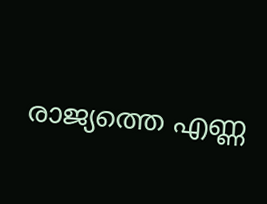രാജ്യത്തെ എണ്ണ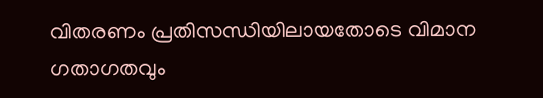വിതരണം പ്രതിസന്ധിയിലായതോടെ വിമാന ഗതാഗതവും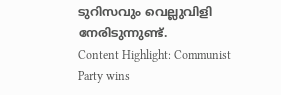ടുറിസവും വെല്ലുവിളി നേരിടുന്നുണ്ട്.
Content Highlight: Communist Party wins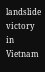landslide victory in Vietnam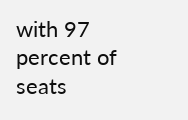with 97 percent of seats